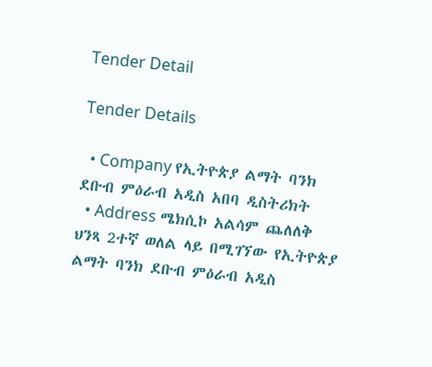Tender Detail

Tender Details

  • Company የኢትዮጵያ ልማት ባንክ ደቡብ ምዕራብ አዲስ አበባ ዲስትሪክት
  • Address ሜክሲኮ አልሳም ጨለለቅ ህንጻ 2ተኛ ወለል ላይ በሚገኘው የኢትዮጵያ ልማት ባንክ ደቡብ ምዕራብ አዲስ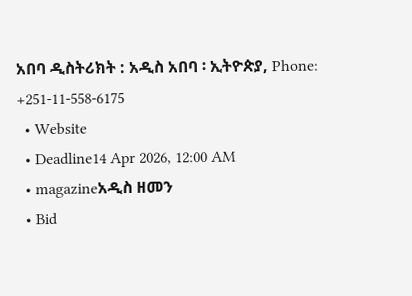አበባ ዲስትሪክት : አዲስ አበባ ፡ ኢትዮጵያ, Phone: +251-11-558-6175
  • Website
  • Deadline14 Apr 2026, 12:00 AM
  • magazineአዲስ ዘመን
  • Bid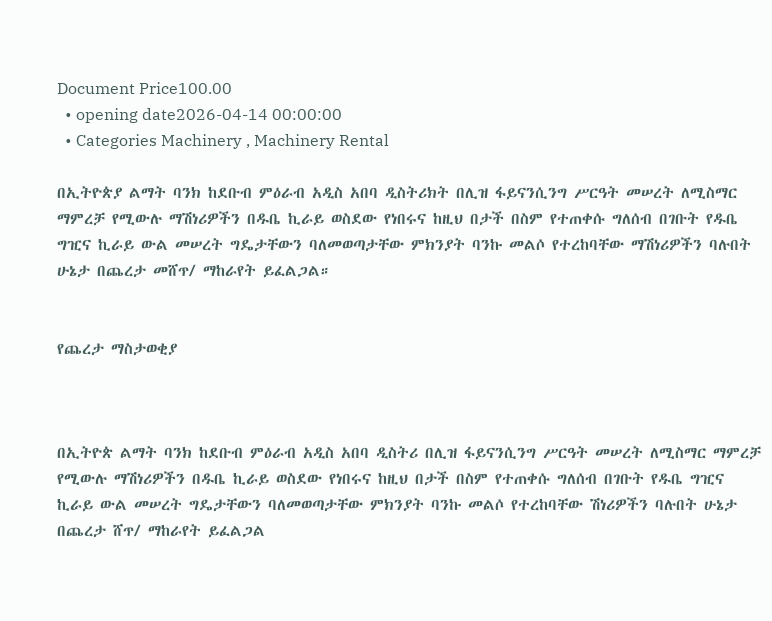Document Price100.00
  • opening date2026-04-14 00:00:00
  • Categories Machinery , Machinery Rental

በኢትዮጵያ ልማት ባንክ ከደቡብ ምዕራብ አዲስ አበባ ዲስትሪክት በሊዝ ፋይናንሲንግ ሥርዓት መሠረት ለሚስማር ማምረቻ የሚውሉ ማሽነሪዎችን በዱቤ ኪራይ ወስደው የነበሩና ከዚህ በታች በስም የተጠቀሱ ግለሰብ በገቡት የዱቤ ግዢና ኪራይ ውል መሠረት ግዴታቸውን ባለመወጣታቸው ምክንያት ባንኩ መልሶ የተረከባቸው ማሽነሪዎችን ባሉበት ሁኔታ በጨረታ መሸጥ/ ማከራየት ይፈልጋል።


የጨረታ ማስታወቂያ



በኢትዮጵ ልማት ባንክ ከደቡብ ምዕራብ አዲስ አበባ ዲስትሪ በሊዝ ፋይናንሲንግ ሥርዓት መሠረት ለሚስማር ማምረቻ የሚውሉ ማሽነሪዎችን በዱቤ ኪራይ ወስደው የነበሩና ከዚህ በታች በስም የተጠቀሱ ግለሰብ በገቡት የዱቤ ግዢና ኪራይ ውል መሠረት ግዴታቸውን ባለመወጣታቸው ምክንያት ባንኩ መልሶ የተረከባቸው ሽነሪዎችን ባሉበት ሁኔታ በጨረታ ሸጥ/ ማከራየት ይፈልጋል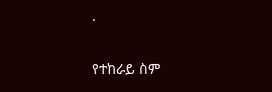.

የተከራይ ስም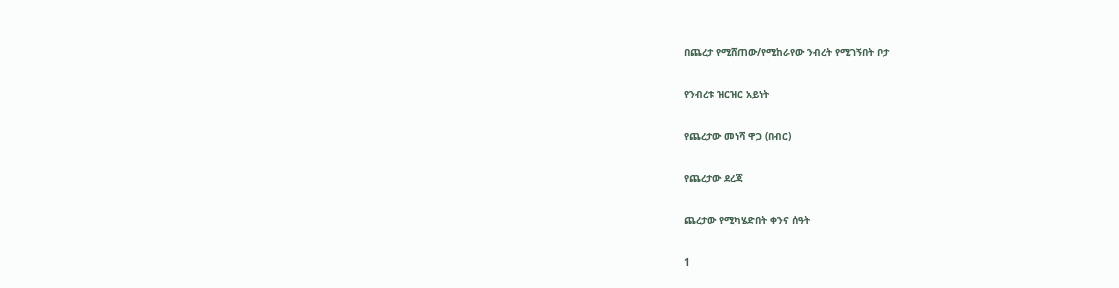በጨረታ የሚሸጠው/የሚከራየው ንብረት የሚገኝበት ቦታ

የንብረቱ ዝርዝር አይነት

የጨረታው መነሻ ዋጋ (በብር)

የጨረታው ደረጃ

ጨረታው የሚካሄድበት ቀንና ሰዓት

1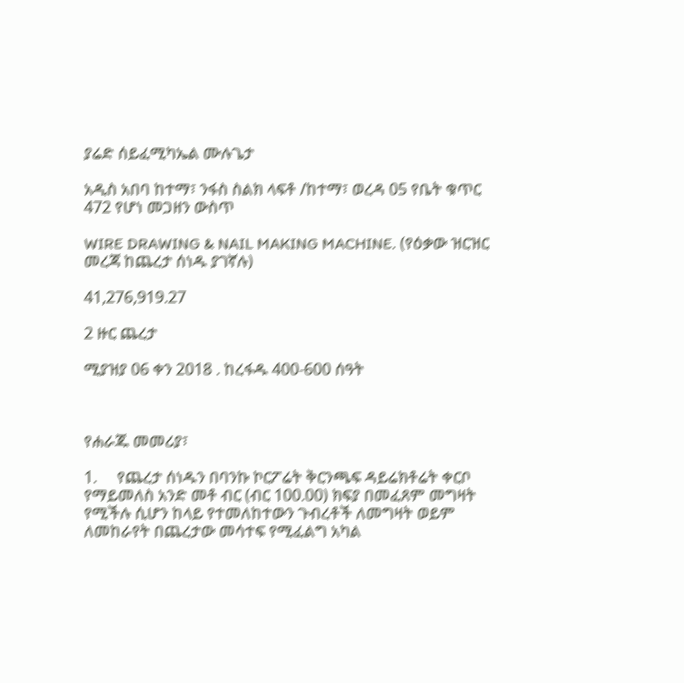ያሬድ ሰይፈሚካኤል ሙሉጌታ

አዲስ አበባ ከተማ፣ ንፋስ ስልክ ላፍቶ /ከተማ፣ ወረዳ 05 የቤት ቁጥር 472 የሆነ መጋዘን ውስጥ

WIRE DRAWING & NAIL MAKING MACHINE. (የዕቃው ዝርዝር መረጃ ከጨረታ ሰነዱ ያገኛሉ)

41,276,919.27

2 ዙር ጨረታ

ሚያዝያ 06 ቀን 2018 . ከረፋዱ 400-600 ሰዓት



የሐራጁ መመሪያ፣

1.     የጨረታ ሰነዱን በባንኩ ኮርፖሬት ቅርንጫፍ ዳይሬክቶሬት ቀርቦ የማይመለስ አንድ መቶ ብር (ብር 100.00) ክፍያ በመፈጸም መግዛት የሚችሉ ሲሆን ከላይ የተመለከተውን ጉብረቶች ለመግዛት ወይም ለመከራየት በጨረታው መሳተፍ የሚፈልግ አካል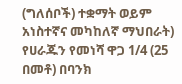(ግለሰቦች) ተቋማት ወይም አነስተኛና መካከለኛ ማህበራት) የሀራጁን የመነሻ ዋጋ 1/4 (25 በመቶ) በባንክ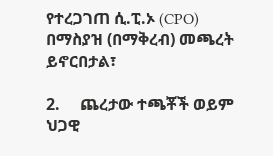የተረጋገጠ ሲ.ፒ.ኦ (CPO) በማስያዝ (በማቅረብ) መጫረት ይኖርበታል፣

2.     ጨረታው ተጫቾች ወይም ህጋዊ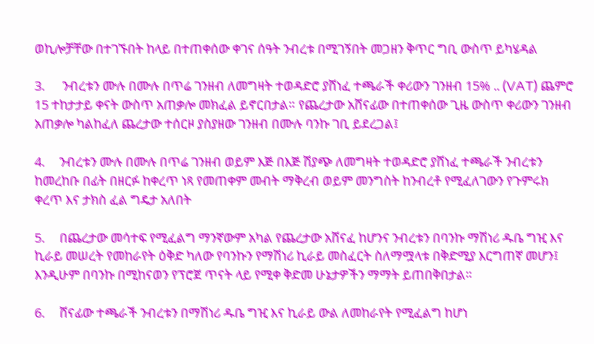ወኪሎቻቸው በተገኙበት ከላይ በተጠቀሰው ቀገና ሰዓት ንብረቱ በሚገኝበት መጋዘን ቅጥር ግቢ ውስጥ ይካሄዳል

3.      ንብረቱን ሙሉ በሙሉ በጥሬ ገንዘብ ለመግዛት ተወዳድሮ ያሸነፈ ተጫራች ቀሪውን ገንዘብ 15% .. (VAT) ጨምሮ 15 ተከታታይ ቀናት ውስጥ አጠቃሎ መክፈል ይኖርበታል። የጨረታው አሸናፊው በተጠቀሰው ጊዜ ውስጥ ቀሪውን ገንዘብ አጠቃሎ ካልከፈለ ጨረታው ተሰርዞ ያስያዘው ገንዘብ በሙሉ ባንኩ ገቢ ይደረጋል፤

4.     ንብረቱን ሙሉ በሙሉ በጥሬ ገንዘብ ወይም እጅ በእጅ ሽያጭ ለመግዛት ተወዳድሮ ያሸነፈ ተጫራች ንብረቱን ከመረከቡ በፊት በዘርፉ ከቀረጥ ነጻ የመጠቀም መብት ማቅረብ ወይም መንግስት ከንብረቶ የሚፈለገውን የጉምሩክ ቀረጥ እና ታክስ ፈል ግዴታ አለበት

5.     በጨረታው መሳተፍ የሚፈልግ ማንኛውም አካል የጨረታው አሸናፈ ከሆንና ንብረቱን በባንኩ ማሽነሪ ዱቤ ግዢ እና ኪራይ መሠረት የመከራየት ዕቅድ ካለው የባንኩን የማሽነሪ ኪራይ መስፈርት ስለማሟላቱ በቅድሚያ እርግጠኛ መሆን፤ እንዲሁም በባንኩ በሚከናወን የፕሮጀ ጥናት ላይ የሚቀ ቅድመ ሁኔታዎችን ማማት ይጠበቅበታል።

6.     ሸናፊው ተጫራች ንብረቱን በማሽነሪ ዱቤ ግዢ እና ኪራይ ውል ለመከራየት የሚፈልግ ከሆነ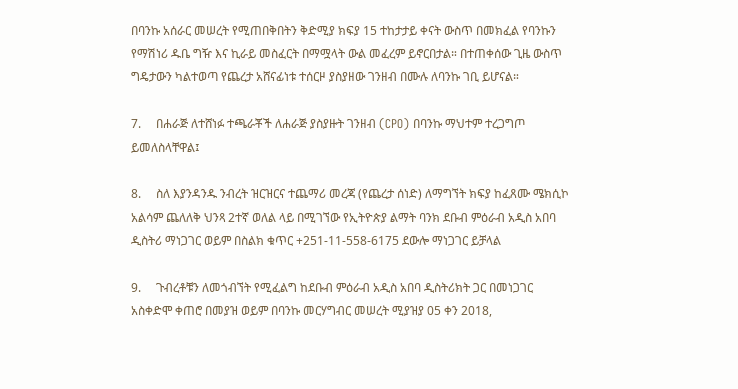በባንኩ አሰራር መሠረት የሚጠበቅበትን ቅድሚያ ክፍያ 15 ተከታታይ ቀናት ውስጥ በመክፈል የባንኩን የማሽነሪ ዱቤ ግዥ እና ኪራይ መስፈርት በማሟላት ውል መፈረም ይኖርበታል። በተጠቀሰው ጊዜ ውስጥ ግዴታውን ካልተወጣ የጨረታ አሸናፊነቱ ተሰርዞ ያስያዘው ገንዘብ በሙሉ ለባንኩ ገቢ ይሆናል።

7.     በሐራጅ ለተሸነፉ ተጫራቾች ለሐራጅ ያስያዙት ገንዘብ (CPO) በባንኩ ማህተም ተረጋግጦ ይመለስላቸዋል፤

8.     ስለ እያንዳንዱ ንብረት ዝርዝርና ተጨማሪ መረጃ (የጨረታ ሰነድ) ለማግኘት ክፍያ ከፈጸሙ ሜክሲኮ አልሳም ጨለለቅ ህንጻ 2ተኛ ወለል ላይ በሚገኘው የኢትዮጵያ ልማት ባንክ ደቡብ ምዕራብ አዲስ አበባ ዲስትሪ ማነጋገር ወይም በስልክ ቁጥር +251-11-558-6175 ደውሎ ማነጋገር ይቻላል

9.     ጉብረቶቹን ለመጎብኘት የሚፈልግ ከደቡብ ምዕራብ አዲስ አበባ ዲስትሪክት ጋር በመነጋገር አስቀድሞ ቀጠሮ በመያዝ ወይም በባንኩ መርሃግብር መሠረት ሚያዝያ 05 ቀን 2018,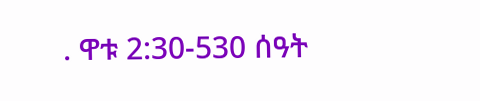. ዋቱ 2:30-530 ሰዓት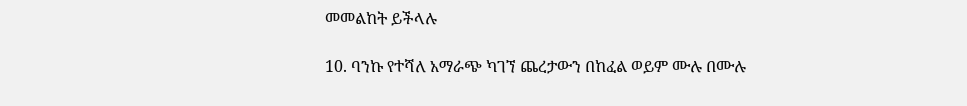መመልከት ይችላሉ

10. ባንኩ የተሻለ አማራጭ ካገኘ ጨረታውን በከፈል ወይም ሙሉ በሙሉ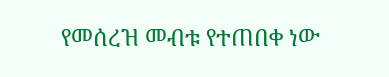የመሰረዝ መብቱ የተጠበቀ ነው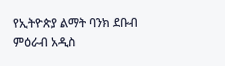የኢትዮጵያ ልማት ባንክ ደቡብ ምዕራብ አዲስ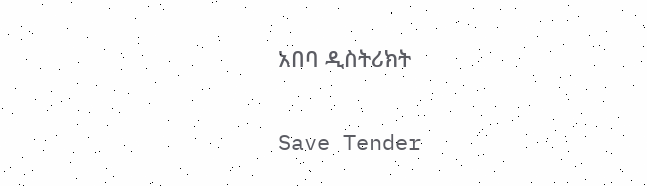አበባ ዲስትሪክት

Save Tender